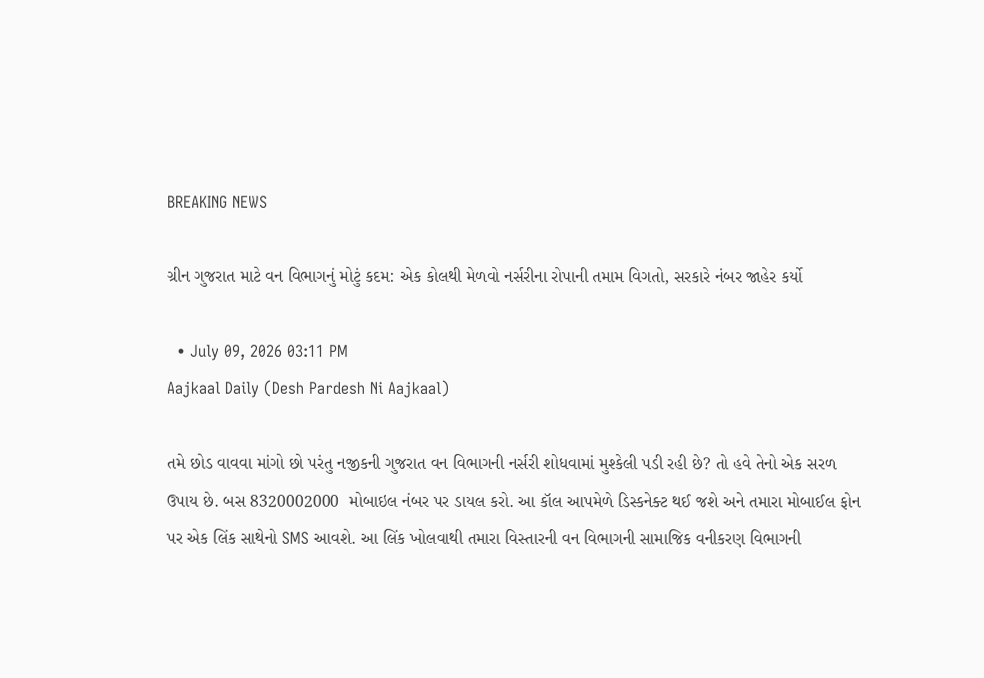BREAKING NEWS

ગ્રીન ગુજરાત માટે વન વિભાગનું મોટું કદમ: એક કોલથી મેળવો નર્સરીના રોપાની તમામ વિગતો, સરકારે નંબર જાહેર કર્યો

  • July 09, 2026 03:11 PM
Aajkaal Daily (Desh Pardesh Ni Aajkaal)

તમે છોડ વાવવા માંગો છો પરંતુ નજીકની ગુજરાત વન વિભાગની નર્સરી શોધવામાં મુશ્કેલી પડી રહી છે? તો હવે તેનો એક સરળ ઉપાય છે. બસ 8320002000  મોબાઇલ નંબર પર ડાયલ કરો. આ કૉલ આપમેળે ડિસ્કનેક્ટ થઈ જશે અને તમારા મોબાઈલ ફોન પર એક લિંક સાથેનો SMS આવશે. આ લિંક ખોલવાથી તમારા વિસ્તારની વન વિભાગની સામાજિક વનીકરણ વિભાગની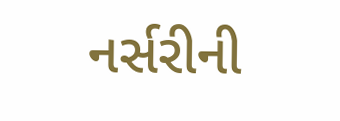નર્સરીની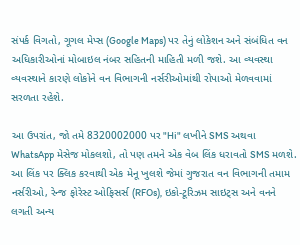સંપર્ક વિગતો, ગૂગલ મેપ્સ (Google Maps) પર તેનું લોકેશન અને સંબંધિત વન અધિકારીઓનાં મોબાઇલ નંબર સહિતની માહિતી મળી જશે. આ વ્યવસ્થા વ્યવસ્થાને કારણે લોકોને વન વિભાગની નર્સરીઓમાંથી રોપાઓ મેળવવામાં સરળતા રહેશે.

આ ઉપરાંત, જો તમે 8320002000 પર "Hi" લખીને SMS અથવા WhatsApp મેસેજ મોકલશો, તો પણ તમને એક વેબ લિંક ધરાવતો SMS મળશે. આ લિંક પર ક્લિક કરવાથી એક મેનૂ ખુલશે જેમાં ગુજરાત વન વિભાગની તમામ નર્સરીઓ, રેન્જ ફોરેસ્ટ ઓફિસર્સ (RFOs), ઇકો-ટૂરિઝમ સાઇટ્સ અને વનને લગતી અન્ય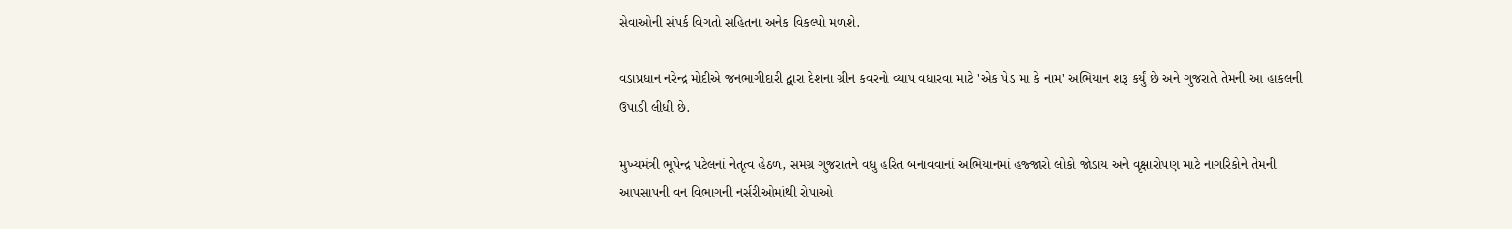સેવાઓની સંપર્ક વિગતો સહિતના અનેક વિકલ્પો મળશે.

વડાપ્રધાન નરેન્દ્ર મોદીએ જનભાગીદારી દ્વારા દેશના ગ્રીન કવરનો વ્યાપ વધારવા માટે 'એક પેડ મા કે નામ' અભિયાન શરૂ કર્યું છે અને ગુજરાતે તેમની આ હાકલની ઉપાડી લીધી છે.

મુખ્યમંત્રી ભૂપેન્દ્ર પટેલનાં નેતૃત્વ હેઠળ, સમગ્ર ગુજરાતને વધુ હરિત બનાવવાનાં અભિયાનમાં હજ્જારો લોકો જોડાય અને વૃક્ષારોપણ માટે નાગરિકોને તેમની આપસાપની વન વિભાગની નર્સરીઓમાંથી રોપાઓ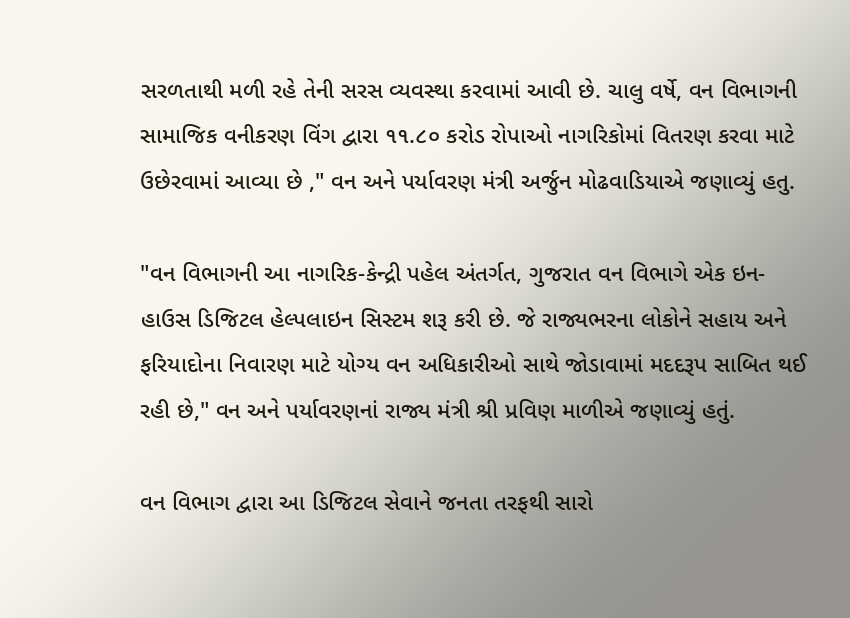સરળતાથી મળી રહે તેની સરસ વ્યવસ્થા કરવામાં આવી છે. ચાલુ વર્ષે, વન વિભાગની સામાજિક વનીકરણ વિંગ દ્વારા ૧૧.૮૦ કરોડ રોપાઓ નાગરિકોમાં વિતરણ કરવા માટે ઉછેરવામાં આવ્યા છે ," વન અને પર્યાવરણ મંત્રી અર્જુન મોઢવાડિયાએ જણાવ્યું હતુ.

"વન વિભાગની આ નાગરિક-કેન્દ્રી પહેલ અંતર્ગત, ગુજરાત વન વિભાગે એક ઇન-હાઉસ ડિજિટલ હેલ્પલાઇન સિસ્ટમ શરૂ કરી છે. જે રાજ્યભરના લોકોને સહાય અને ફરિયાદોના નિવારણ માટે યોગ્ય વન અધિકારીઓ સાથે જોડાવામાં મદદરૂપ સાબિત થઈ રહી છે," વન અને પર્યાવરણનાં રાજ્ય મંત્રી શ્રી પ્રવિણ માળીએ જણાવ્યું હતું.

વન વિભાગ દ્વારા આ ડિજિટલ સેવાને જનતા તરફથી સારો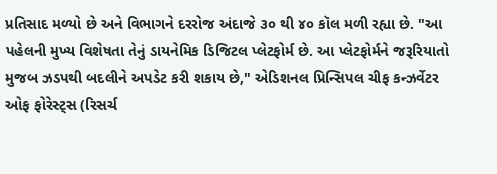પ્રતિસાદ મળ્યો છે અને વિભાગને દરરોજ અંદાજે ૩૦ થી ૪૦ કૉલ મળી રહ્યા છે. "આ પહેલની મુખ્ય વિશેષતા તેનું ડાયનેમિક ડિજિટલ પ્લેટફોર્મ છે. આ પ્લેટફોર્મને જરૂરિયાતો મુજબ ઝડપથી બદલીને અપડેટ કરી શકાય છે," એડિશનલ પ્રિન્સિપલ ચીફ કન્ઝર્વેટર ઓફ ફોરેસ્ટ્સ (રિસર્ચ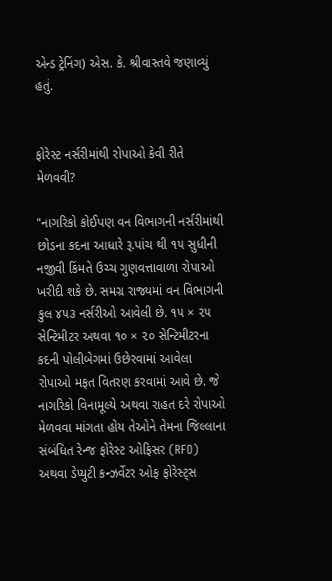એન્ડ ટ્રેનિંગ) એસ. કે. શ્રીવાસ્તવે જણાવ્યું હતું.


ફોરેસ્ટ નર્સરીમાંથી રોપાઓ કેવી રીતે મેળવવી?

"નાગરિકો કોઈપણ વન વિભાગની નર્સરીમાંથી છોડના કદના આધારે રૂ.પાંચ થી ૧૫ સુધીની નજીવી કિંમતે ઉચ્ચ ગુણવત્તાવાળા રોપાઓ ખરીદી શકે છે. સમગ્ર રાજ્યમાં વન વિભાગની કુલ ૪૫૩ નર્સરીઓ આવેલી છે. ૧૫ × ૨૫ સેન્ટિમીટર અથવા ૧૦ × ૨૦ સેન્ટિમીટરના કદની પોલીબેગમાં ઉછેરવામાં આવેલા રોપાઓ મફત વિતરણ કરવામાં આવે છે. જે નાગરિકો વિનામૂલ્યે અથવા રાહત દરે રોપાઓ મેળવવા માંગતા હોય તેઓને તેમના જિલ્લાના સંબંધિત રેન્જ ફોરેસ્ટ ઓફિસર (RFO) અથવા ડેપ્યુટી કન્ઝર્વેટર ઓફ ફોરેસ્ટ્સ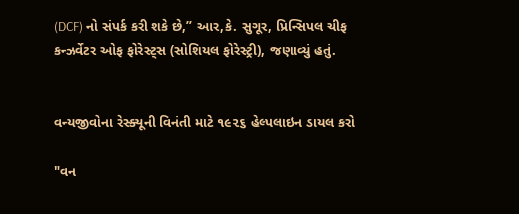(DCF) નો સંપર્ક કરી શકે છે,’’ આર,કે. સુગૂર, પ્રિન્સિપલ ચીફ કન્ઝર્વેટર ઓફ ફોરેસ્ટ્સ (સોશિયલ ફોરેસ્ટ્રી), જણાવ્યું હતું.


વન્યજીવોના રેસ્ક્યૂની વિનંતી માટે ૧૯૨૬ હેલ્પલાઇન ડાયલ કરો

"વન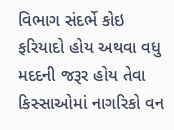વિભાગ સંદર્ભે કોઇ ફરિયાદો હોય અથવા વધુ મદદની જરૂર હોય તેવા કિસ્સાઓમાં નાગરિકો વન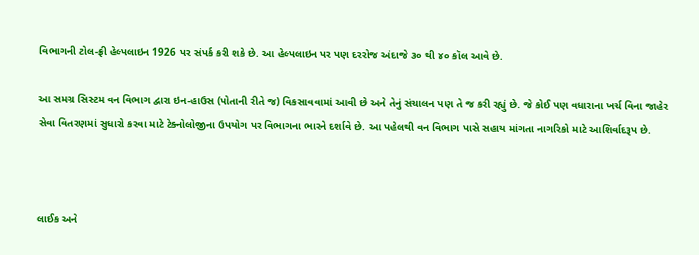વિભાગની ટોલ-ફ્રી હેલ્પલાઇન 1926 પર સંપર્ક કરી શકે છે. આ હેલ્પલાઇન પર પણ દરરોજ અંદાજે ૩૦ થી ૪૦ કૉલ આવે છે.

આ સમગ્ર સિસ્ટમ વન વિભાગ દ્વારા ઇન-હાઉસ (પોતાની રીતે જ) વિકસાવવામાં આવી છે અને તેનું સંચાલન પણ તે જ કરી રહ્યું છે. જે કોઈ પણ વધારાના ખર્ચ વિના જાહેર સેવા વિતરણમાં સુધારો કરવા માટે ટેક્નોલોજીના ઉપયોગ પર વિભાગના ભારને દર્શાવે છે. આ પહેલથી વન વિભાગ પાસે સહાય માંગતા નાગરિકો માટે આશિર્વાદરૂપ છે.



લાઈક અને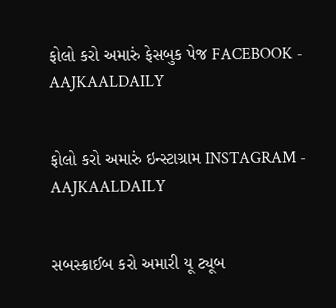ફોલો કરો અમારું ફેસબુક પેજ FACEBOOK - AAJKAALDAILY


ફોલો કરો અમારું ઇન્સ્ટાગ્રામ INSTAGRAM - AAJKAALDAILY


સબસ્ક્રાઈબ કરો અમારી યૂ ટ્યૂબ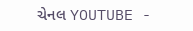ચેનલ YOUTUBE -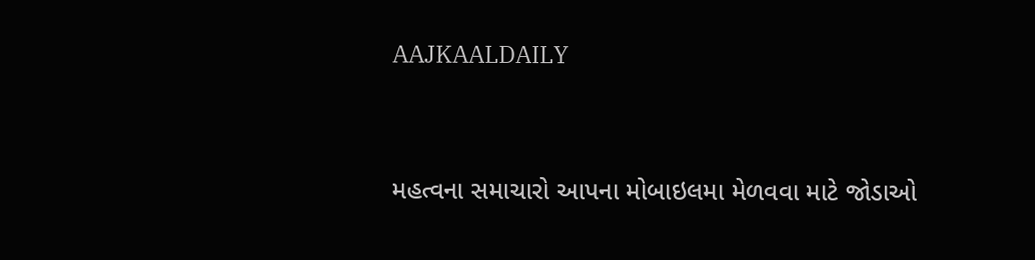AAJKAALDAILY


મહત્વના સમાચારો આપના મોબાઇલમા મેળવવા માટે જોડાઓ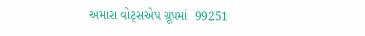અમારા વોટ્સએપ ગ્રૂપમાં  99251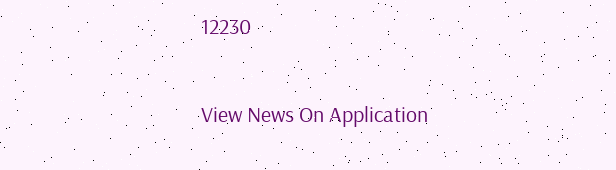12230

View News On Application